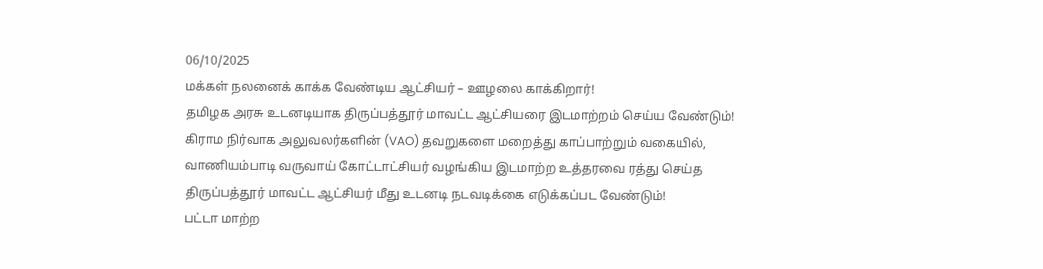06/10/2025
மக்கள் நலனைக் காக்க வேண்டிய ஆட்சியர் – ஊழலை காக்கிறார்!
தமிழக அரசு உடனடியாக திருப்பத்தூர் மாவட்ட ஆட்சியரை இடமாற்றம் செய்ய வேண்டும்!
கிராம நிர்வாக அலுவலர்களின் (VAO) தவறுகளை மறைத்து காப்பாற்றும் வகையில், வாணியம்பாடி வருவாய் கோட்டாட்சியர் வழங்கிய இடமாற்ற உத்தரவை ரத்து செய்த திருப்பத்தூர் மாவட்ட ஆட்சியர் மீது உடனடி நடவடிக்கை எடுக்கப்பட வேண்டும்!
பட்டா மாற்ற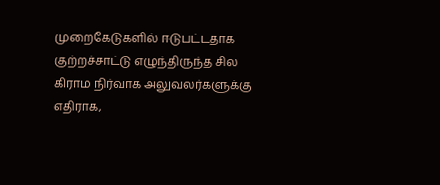முறைகேடுகளில் ஈடுபட்டதாக குற்றச்சாட்டு எழுந்திருந்த சில கிராம நிர்வாக அலுவலர்களுக்கு எதிராக,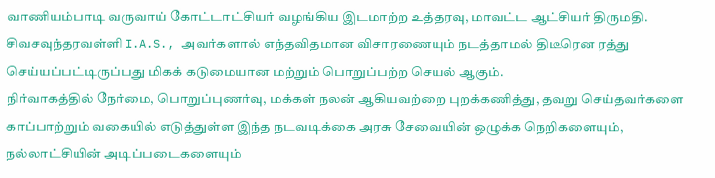வாணியம்பாடி வருவாய் கோட்டாட்சியர் வழங்கிய இடமாற்ற உத்தரவு, மாவட்ட ஆட்சியர் திருமதி. சிவசவுந்தரவள்ளி I.A.S., அவர்களால் எந்தவிதமான விசாரணையும் நடத்தாமல் திடீரென ரத்து செய்யப்பட்டிருப்பது மிகக் கடுமையான மற்றும் பொறுப்பற்ற செயல் ஆகும்.
நிர்வாகத்தில் நேர்மை, பொறுப்புணர்வு, மக்கள் நலன் ஆகியவற்றை புறக்கணித்து, தவறு செய்தவர்களை காப்பாற்றும் வகையில் எடுத்துள்ள இந்த நடவடிக்கை அரசு சேவையின் ஒழுக்க நெறிகளையும், நல்லாட்சியின் அடிப்படைகளையும்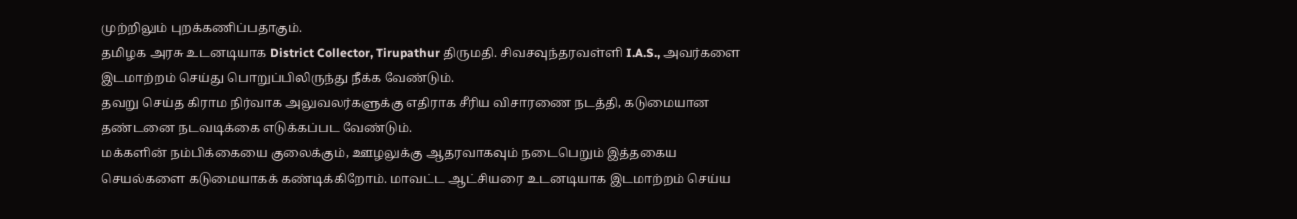முற்றிலும் புறக்கணிப்பதாகும்.
தமிழக அரசு உடனடியாக District Collector, Tirupathur திருமதி. சிவசவுந்தரவள்ளி I.A.S., அவர்களை இடமாற்றம் செய்து பொறுப்பிலிருந்து நீக்க வேண்டும்.
தவறு செய்த கிராம நிர்வாக அலுவலர்களுக்கு எதிராக சீரிய விசாரணை நடத்தி, கடுமையான தண்டனை நடவடிக்கை எடுக்கப்பட வேண்டும்.
மக்களின் நம்பிக்கையை குலைக்கும், ஊழலுக்கு ஆதரவாகவும் நடைபெறும் இத்தகைய செயல்களை கடுமையாகக் கண்டிக்கிறோம். மாவட்ட ஆட்சியரை உடனடியாக இடமாற்றம் செய்ய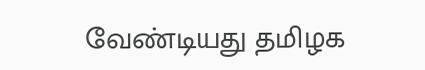வேண்டியது தமிழக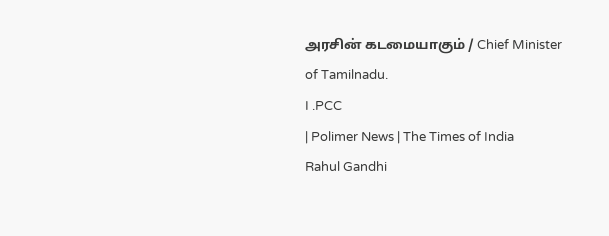அரசின் கடமையாகும் / Chief Minister of Tamilnadu.
I .PCC
| Polimer News | The Times of India
Rahul Gandhi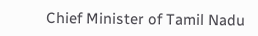Chief Minister of Tamil Nadu